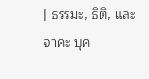| ธรรมะ, ธิติ, และจาคะ บุค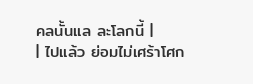คลนั้นแล ละโลกนี้ |
| ไปแล้ว ย่อมไม่เศร้าโศก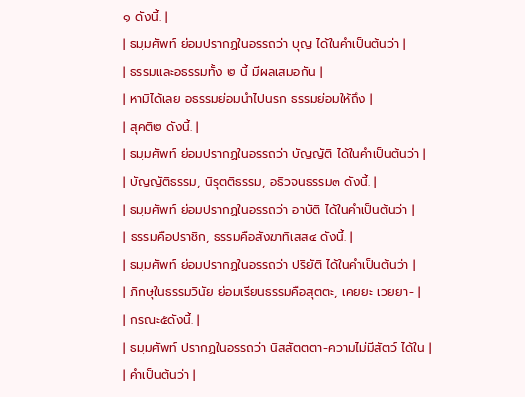๑ ดังนี้. |
| ธมฺมศัพท์ ย่อมปรากฏในอรรถว่า บุญ ได้ในคำเป็นต้นว่า |
| ธรรมและอธรรมทั้ง ๒ นี้ มีผลเสมอกัน |
| หามิได้เลย อธรรมย่อมนำไปนรก ธรรมย่อมให้ถึง |
| สุคติ๒ ดังนี้. |
| ธมฺมศัพท์ ย่อมปรากฏในอรรถว่า บัญญัติ ได้ในคำเป็นต้นว่า |
| บัญญัติธรรม, นิรุตติธรรม, อธิวจนธรรม๓ ดังนี้. |
| ธมฺมศัพท์ ย่อมปรากฏในอรรถว่า อาบัติ ได้ในคำเป็นต้นว่า |
| ธรรมคือปราชิก, ธรรมคือสังฆาทิเสส๔ ดังนี้. |
| ธมฺมศัพท์ ย่อมปรากฏในอรรถว่า ปริยัติ ได้ในคำเป็นต้นว่า |
| ภิกษุในธรรมวินัย ย่อมเรียนธรรมคือสุตตะ, เคยยะ เวยยา- |
| กรณะ๕ดังนี้. |
| ธมฺมศัพท์ ปรากฏในอรรถว่า นิสสัตตตา-ความไม่มีสัตว์ ได้ใน |
| คำเป็นต้นว่า |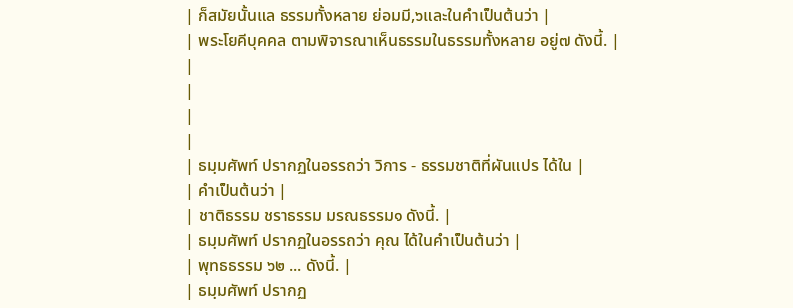| ก็สมัยนั้นแล ธรรมทั้งหลาย ย่อมมี,๖และในคำเป็นต้นว่า |
| พระโยคีบุคคล ตามพิจารณาเห็นธรรมในธรรมทั้งหลาย อยู่๗ ดังนี้. |
|
|
|
|
| ธมฺมศัพท์ ปรากฏในอรรถว่า วิการ - ธรรมชาติที่ผันแปร ได้ใน |
| คำเป็นต้นว่า |
| ชาติธรรม ชราธรรม มรณธรรม๑ ดังนี้. |
| ธมฺมศัพท์ ปรากฏในอรรถว่า คุณ ได้ในคำเป็นต้นว่า |
| พุทธธรรม ๖๒ ... ดังนี้. |
| ธมฺมศัพท์ ปรากฏ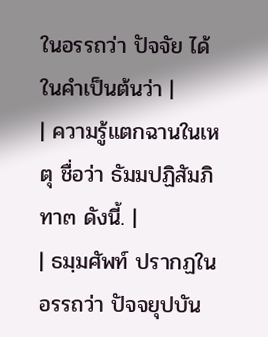ในอรรถว่า ปัจจัย ได้ในคำเป็นต้นว่า |
| ความรู้แตกฉานในเหตุ ชื่อว่า ธัมมปฏิสัมภิทา๓ ดังนี้. |
| ธมฺมศัพท์ ปรากฏในอรรถว่า ปัจจยุปบัน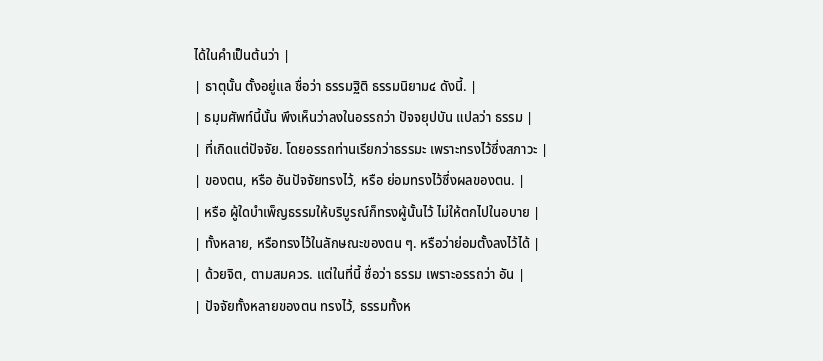ได้ในคำเป็นต้นว่า |
| ธาตุนั้น ตั้งอยู่แล ชื่อว่า ธรรมฐิติ ธรรมนิยาม๔ ดังนี้. |
| ธมฺมศัพท์นี้นั้น พึงเห็นว่าลงในอรรถว่า ปัจจยุปบัน แปลว่า ธรรม |
| ที่เกิดแต่ปัจจัย. โดยอรรถท่านเรียกว่าธรรมะ เพราะทรงไว้ซึ่งสภาวะ |
| ของตน, หรือ อันปัจจัยทรงไว้, หรือ ย่อมทรงไว้ซึ่งผลของตน. |
| หรือ ผู้ใดบำเพ็ญธรรมให้บริบูรณ์ก็ทรงผู้นั้นไว้ ไม่ให้ตกไปในอบาย |
| ทั้งหลาย, หรือทรงไว้ในลักษณะของตน ๆ. หรือว่าย่อมตั้งลงไว้ได้ |
| ด้วยจิต, ตามสมควร. แต่ในที่นี้ ชื่อว่า ธรรม เพราะอรรถว่า อัน |
| ปัจจัยทั้งหลายของตน ทรงไว้, ธรรมทั้งห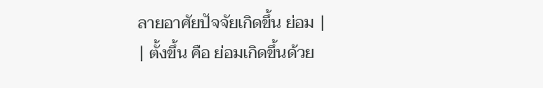ลายอาศัยปัจจัยเกิดขึ้น ย่อม |
| ตั้งขึ้น คือ ย่อมเกิดขึ้นด้วย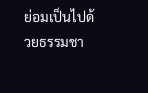ย่อมเป็นไปด้วยธรรมชา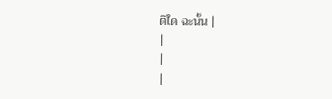ติใด ฉะนั้น |
|
|
|